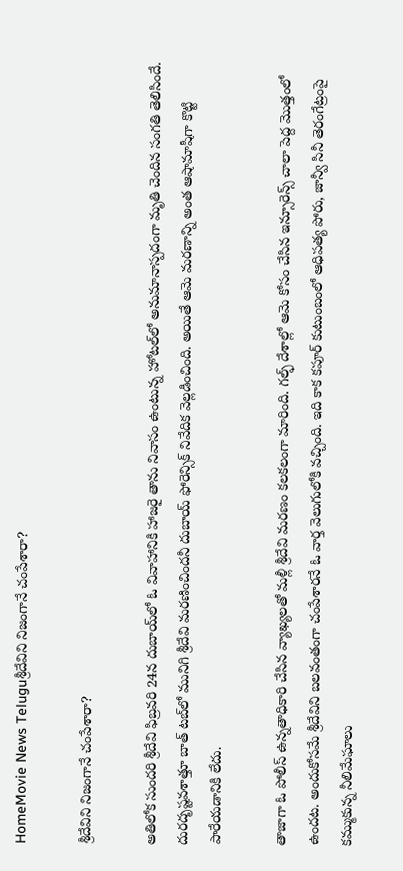HomeMovie News Teluguశ్రీదేవిని నిజంగానే చంపేశారా?

శ్రీదేవిని నిజంగానే చంపేశారా?

అతిలోక సుందరి శ్రీదేవి ఫిబ్రవరి 24న దుబాయ్‌లో ఓ వివాహానికి హాజరై తాను నివాసం ఉంటున్న హోటల్‌లో అనుమానాస్పదంగా మృతి చెందిన సంగతి తెలిసిందే. దురదృష్టవశాత్తూ బాత్‌ టబ్‌లో మునిగి శ్రీదేవి మరణించిందనీ దుబాయ్‌ ఫోరెన్సిక్‌ నివేదిక వెల్లడించింది. అయితే ఆమె మరణాన్ని అంత ఆషామాషీగా కొట్టి పారేయడానికి లేదు.

తాజాగా ఓ పోలీస్‌ ఉన్నతాధికారి చేసిన వ్యాఖ్యలతో మళ్లీ శ్రీదేవి మరణం కలకలంగా మారింది. గల్ఫ్‌ దేశాల్లో ఆమె కోసం చేసిన ఇన్సూరెన్స్‌ చాలా పెద్ద మొత్తంలో ఉందట. అందుకోసమే శ్రీదేవిని బలవంతంగా చంపేశారనే ఓ వార్త వెలుగులోకి వచ్చింది. ఇది కాక కపూర్‌ కుటుంబంలో ఆధిపత్య పోరు, జాన్వీ సినీ తెరంగేట్రంపై కమ్ముకున్న నీలిమేఘాలు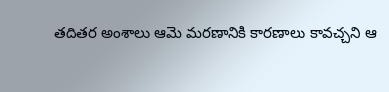తదితర అంశాలు ఆమె మరణానికి కారణాలు కావచ్చని ఆ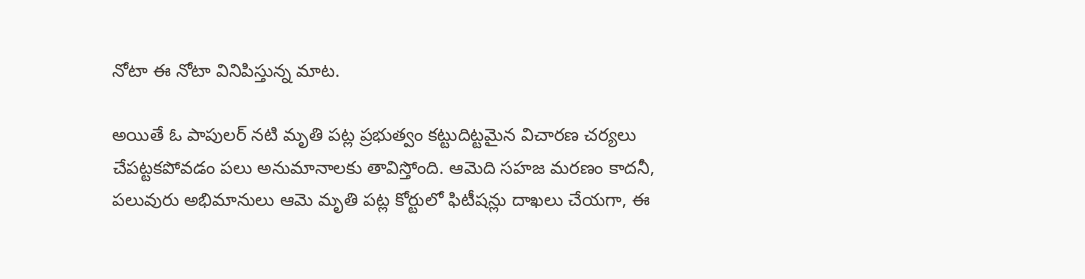నోటా ఈ నోటా వినిపిస్తున్న మాట.

అయితే ఓ పాపులర్‌ నటి మృతి పట్ల ప్రభుత్వం కట్టుదిట్టమైన విచారణ చర్యలు చేపట్టకపోవడం పలు అనుమానాలకు తావిస్తోంది. ఆమెది సహజ మరణం కాదనీ, పలువురు అభిమానులు ఆమె మృతి పట్ల కోర్టులో ఫిటీషన్లు దాఖలు చేయగా, ఈ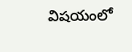విషయంలో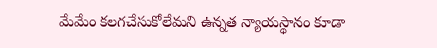మేమేం కలగచేసుకోలేమని ఉన్నత న్యాయస్థానం కూడా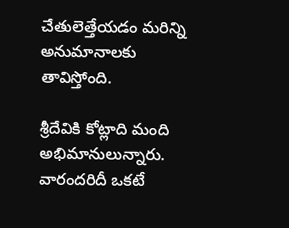చేతులెత్తేయడం మరిన్ని అనుమానాలకు తావిస్తోంది.

శ్రీదేవికి కోట్లాది మంది అభిమానులున్నారు. వారందరిదీ ఒకటే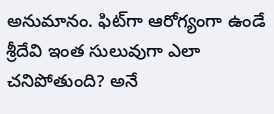అనుమానం. ఫిట్‌గా ఆరోగ్యంగా ఉండే శ్రీదేవి ఇంత సులువుగా ఎలా చనిపోతుంది? అనే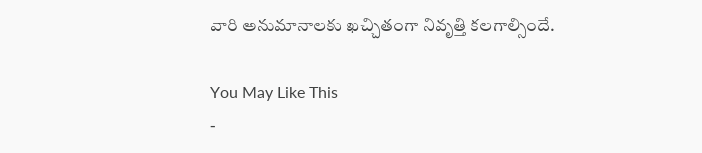వారి అనుమానాలకు ఖచ్చితంగా నివృత్తి కలగాల్సిందే.

You May Like This
-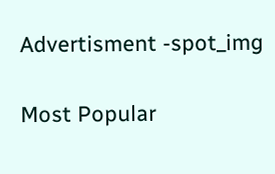Advertisment -spot_img

Most Popular